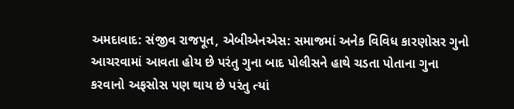અમદાવાદ: સંજીવ રાજપૂત, એબીએનએસ: સમાજમાં અનેક વિવિધ કારણોસર ગુનો આચરવામાં આવતા હોય છે પરંતુ ગુના બાદ પોલીસને હાથે ચડતા પોતાના ગુના કરવાનો અફસોસ પણ થાય છે પરંતુ ત્યાં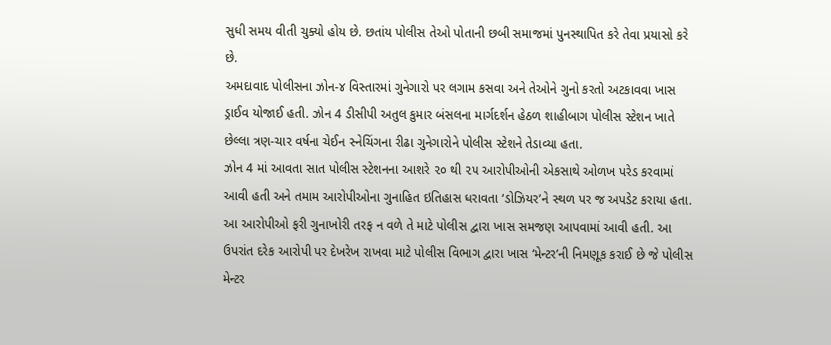સુધી સમય વીતી ચુક્યો હોય છે. છતાંય પોલીસ તેઓ પોતાની છબી સમાજમાં પુનસ્થાપિત કરે તેવા પ્રયાસો કરે છે.
અમદાવાદ પોલીસના ઝોન-૪ વિસ્તારમાં ગુનેગારો પર લગામ કસવા અને તેઓને ગુનો કરતો અટકાવવા ખાસ ડ્રાઈવ યોજાઈ હતી. ઝોન 4 ડીસીપી અતુલ કુમાર બંસલના માર્ગદર્શન હેઠળ શાહીબાગ પોલીસ સ્ટેશન ખાતે છેલ્લા ત્રણ-ચાર વર્ષના ચેઈન સ્નેચિંગના રીઢા ગુનેગારોને પોલીસ સ્ટેશને તેડાવ્યા હતા.
ઝોન 4 માં આવતા સાત પોલીસ સ્ટેશનના આશરે ૨૦ થી ૨૫ આરોપીઓની એકસાથે ઓળખ પરેડ કરવામાં આવી હતી અને તમામ આરોપીઓના ગુનાહિત ઇતિહાસ ધરાવતા ‘ડોઝિયર’ને સ્થળ પર જ અપડેટ કરાયા હતા. આ આરોપીઓ ફરી ગુનાખોરી તરફ ન વળે તે માટે પોલીસ દ્વારા ખાસ સમજણ આપવામાં આવી હતી. આ ઉપરાંત દરેક આરોપી પર દેખરેખ રાખવા માટે પોલીસ વિભાગ દ્વારા ખાસ ‘મેન્ટર’ની નિમણૂક કરાઈ છે જે પોલીસ મેન્ટર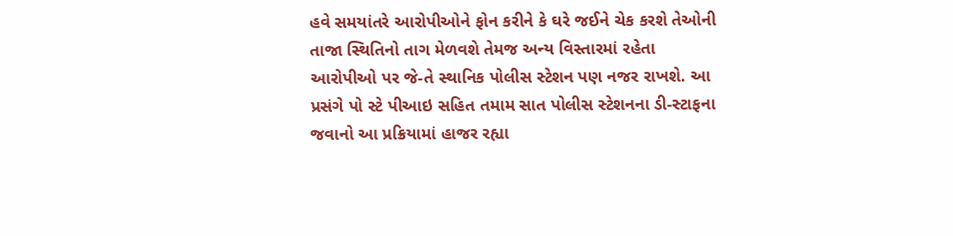હવે સમયાંતરે આરોપીઓને ફોન કરીને કે ઘરે જઈને ચેક કરશે તેઓની તાજા સ્થિતિનો તાગ મેળવશે તેમજ અન્ય વિસ્તારમાં રહેતા આરોપીઓ પર જે-તે સ્થાનિક પોલીસ સ્ટેશન પણ નજર રાખશે. આ પ્રસંગે પો સ્ટે પીઆઇ સહિત તમામ સાત પોલીસ સ્ટેશનના ડી-સ્ટાફના જવાનો આ પ્રક્રિયામાં હાજર રહ્યા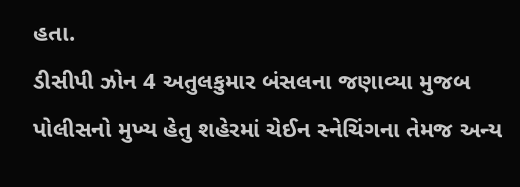હતા.
ડીસીપી ઝોન 4 અતુલકુમાર બંસલના જણાવ્યા મુજબ
પોલીસનો મુખ્ય હેતુ શહેરમાં ચેઈન સ્નેચિંગના તેમજ અન્ય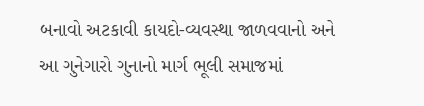બનાવો અટકાવી કાયદો-વ્યવસ્થા જાળવવાનો અને આ ગુનેગારો ગુનાનો માર્ગ ભૂલી સમાજમાં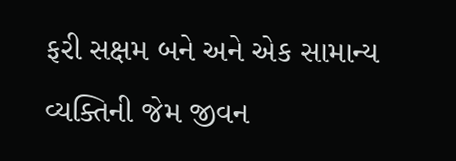ફરી સક્ષમ બને અને એક સામાન્ય વ્યક્તિની જેમ જીવન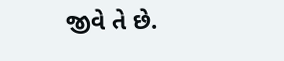જીવે તે છે.